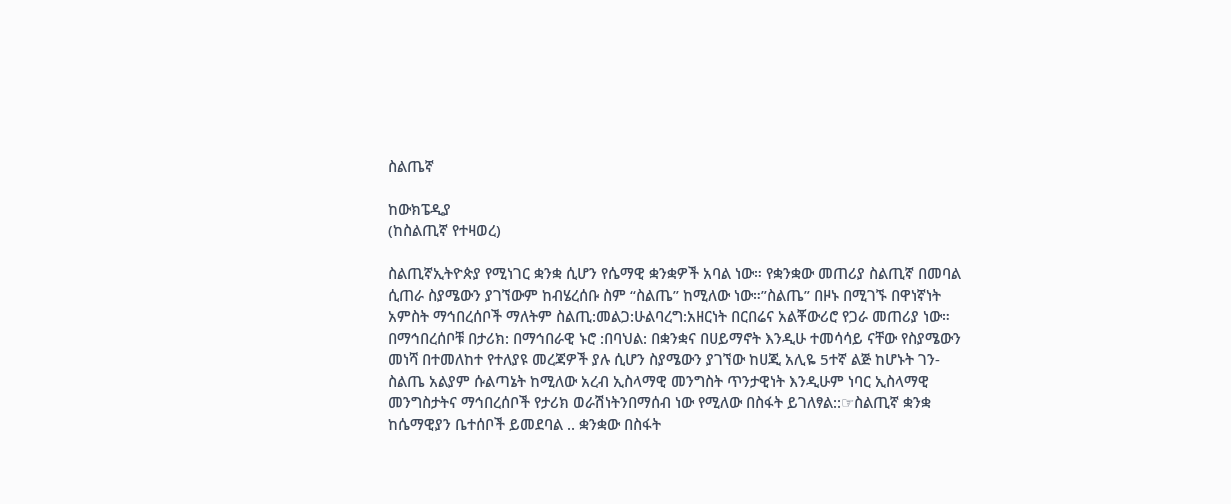ስልጤኛ

ከውክፔዲያ
(ከስልጢኛ የተዛወረ)

ስልጢኛኢትዮጵያ የሚነገር ቋንቋ ሲሆን የሴማዊ ቋንቋዎች አባል ነው። የቋንቋው መጠሪያ ስልጢኛ በመባል ሲጠራ ስያሜውን ያገኘውም ከብሄረሰቡ ስም “ስልጤ” ከሚለው ነው።”ስልጤ” በዞኑ በሚገኙ በዋነኛነት አምስት ማኅበረሰቦች ማለትም ስልጢ:መልጋ:ሁልባረግ:አዘርነት በርበሬና አልቾውሪሮ የጋራ መጠሪያ ነው። በማኅበረሰቦቹ በታሪክ: በማኅበራዊ ኑሮ :በባህል: በቋንቋና በሀይማኖት እንዲሁ ተመሳሳይ ናቸው የስያሜውን መነሻ በተመለከተ የተለያዩ መረጃዎች ያሉ ሲሆን ስያሜውን ያገኘው ከሀጂ አሊዬ 5ተኛ ልጅ ከሆኑት ገን- ስልጤ አልያም ሱልጣኔት ከሚለው አረብ ኢስላማዊ መንግስት ጥንታዊነት እንዲሁም ነባር ኢስላማዊ መንግስታትና ማኅበረሰቦች የታሪክ ወራሽነትንበማሰብ ነው የሚለው በስፋት ይገለፃል::☞ስልጢኛ ቋንቋ ከሴማዊያን ቤተሰቦች ይመደባል .. ቋንቋው በስፋት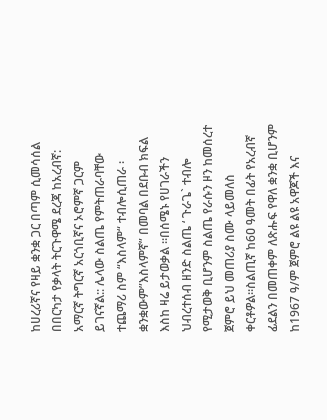ከሀረሪኛና የዛይ ቋንቋ ጋር በጣም ሲመሳሰል በበርካታ የቃላት ትርጉዋሜ ደረጃ ከአረብኛ: አማርኛ ትግርኛ አርጎቢኛና ኦሮምኛ ጋርም ይገናኛል:: ሌላው ስልጤ የምትጠራባቸው ተጨማሪ ስም “እስላም“ ተብሎሲጠራ ፡ ቋንቋውም”እስላምኛ” በመባል በደቡብ ክፍል እስከ ዛሬ ይታወቃል ።በሰሜኑ የሀገራችን ህብረተሰብ ዘንድ ስልጤ ‘ ጉራጌ` ተብሎ የሚታወቅ ቢሆንም ስልጤ የራሱን ዞን ከመሰረተ ጀምሮ ይህ መጠሪያ ስሙ ላይመለስ ቀርቶዎል።ስልጢኛ ከ6ዐ ዓመት በፊት የአረብኛ ፊደልን በመጠቀም ለጽሑፍ የዋለ ቋንቋ ቢሆንም ከ1967 ዓ/ም ጀምሮ ልዩ ልዩ አዋጆች እና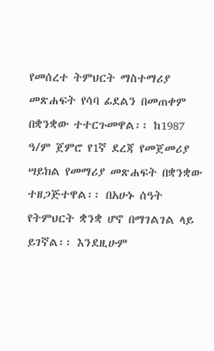የመሰረተ ትምህርት ማስተማሪያ መጽሐፍት የሳባ ፊደልን በመጠቀም በቋንቋው ተተርጉመዋል፡፡ ከ1987 ዓ/ም ጀምሮ የ1ኛ ደረጃ የመጀመሪያ ሣይክል የመማሪያ መጽሐፍት በቋንቋው ተዘጋጅተዋል፡፡ በአሁኑ ሰዓት የትምህርት ቋንቋ ሆኖ በማገልገል ላይ ይገኛል፡፡ እንደዚሁም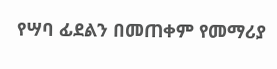የሣባ ፊደልን በመጠቀም የመማሪያ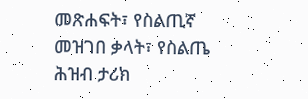መጽሐፍት፣ የስልጢኛ መዝገበ ቃላት፣ የስልጤ ሕዝብ ታሪክ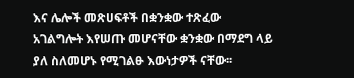እና ሌሎች መጽሀፍቶች በቋንቋው ተጽፈው አገልግሎት እየሠጡ መሆናቸው ቋንቋው በማደግ ላይ ያለ ስለመሆኑ የሚገልፁ እውነታዎች ናቸው፡፡